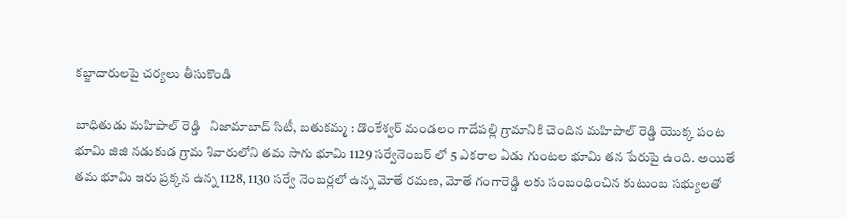కబ్జాదారులపై చర్యలు తీసుకొండి

బాధితుడు మహిపాల్ రెడ్డి   నిజామాబాద్ సిటీ, బతుకమ్మ : డొంకేశ్వర్ మండలం గాదేపల్లి గ్రామానికి చెందిన మహిపాల్ రెడ్డి యొక్క పంట భూమి జిజి నడుకుడ గ్రామ శివారులోని తమ సాగు భూమి 1129 సర్వేనెంబర్ లో 5 ఎకరాల ఏడు గుంటల భూమి తన పేరుపై ఉంది. అయితే తమ భూమి ఇరు ప్రక్కన ఉన్న 1128, 1130 సర్వే నెంబర్లలో ఉన్న మోతే రమణ, మోతే గంగారెడ్డి లకు సంబంధించిన కుటుంబ సభ్యులతో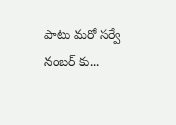పాటు మరో సర్వే నంబర్ కు...